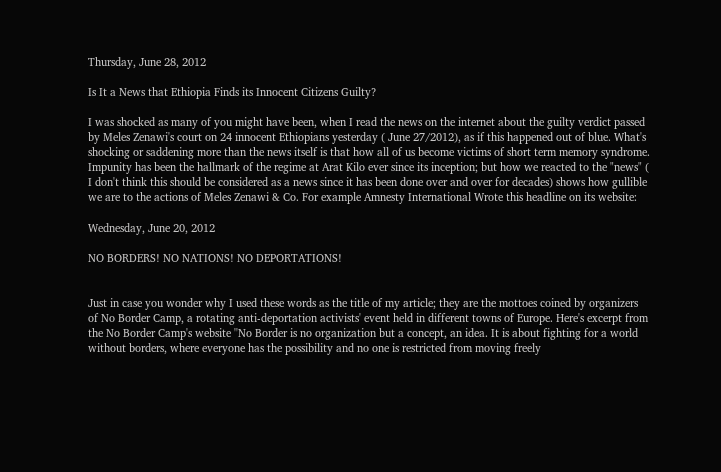Thursday, June 28, 2012

Is It a News that Ethiopia Finds its Innocent Citizens Guilty?

I was shocked as many of you might have been, when I read the news on the internet about the guilty verdict passed by Meles Zenawi's court on 24 innocent Ethiopians yesterday ( June 27/2012), as if this happened out of blue. What's shocking or saddening more than the news itself is that how all of us become victims of short term memory syndrome. Impunity has been the hallmark of the regime at Arat Kilo ever since its inception; but how we reacted to the "news" ( I don't think this should be considered as a news since it has been done over and over for decades) shows how gullible we are to the actions of Meles Zenawi & Co. For example Amnesty International Wrote this headline on its website:

Wednesday, June 20, 2012

NO BORDERS! NO NATIONS! NO DEPORTATIONS!


Just in case you wonder why I used these words as the title of my article; they are the mottoes coined by organizers of No Border Camp, a rotating anti-deportation activists' event held in different towns of Europe. Here's excerpt from the No Border Camp's website ''No Border is no organization but a concept, an idea. It is about fighting for a world without borders, where everyone has the possibility and no one is restricted from moving freely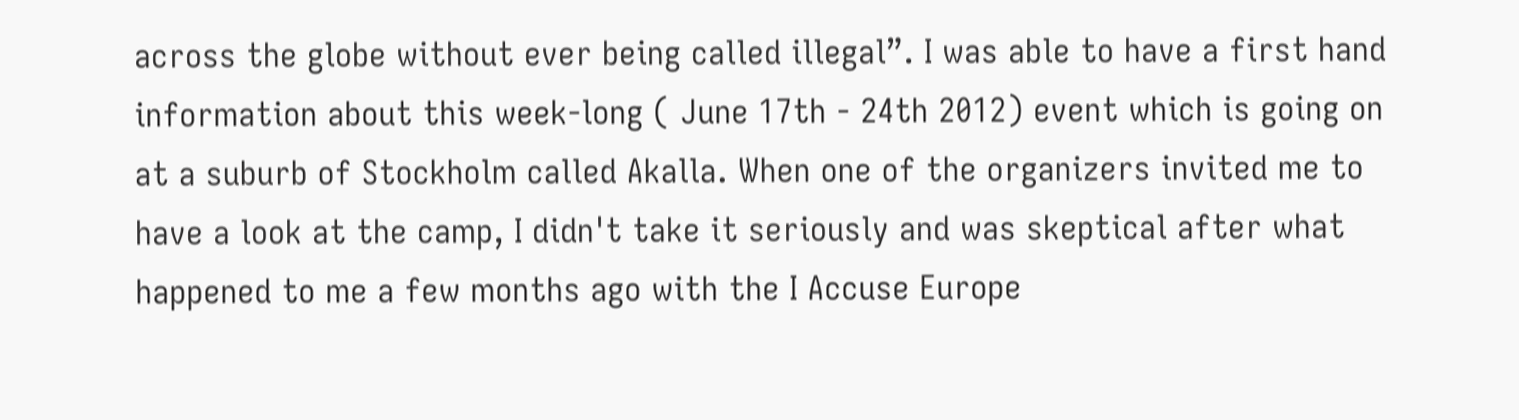across the globe without ever being called illegal”. I was able to have a first hand information about this week-long ( June 17th - 24th 2012) event which is going on at a suburb of Stockholm called Akalla. When one of the organizers invited me to have a look at the camp, I didn't take it seriously and was skeptical after what happened to me a few months ago with the I Accuse Europe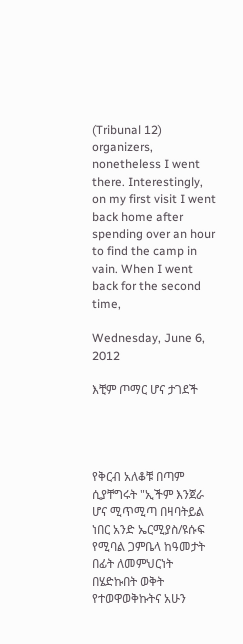(Tribunal 12) organizers, nonetheless I went there. Interestingly, on my first visit I went back home after spending over an hour to find the camp in vain. When I went back for the second time,

Wednesday, June 6, 2012

እቺም ጦማር ሆና ታገደች




የቅርብ አለቆቹ በጣም ሲያቸግሩት "ኢችም እንጀራ ሆና ሚጥሚጣ በዛባትይል ነበር አንድ ኤርሚያስ/ዩሱፍ የሚባል ጋምቤላ ከዓመታት በፊት ለመምህርነት በሄድኩበት ወቅት የተወዋወቅኩትና አሁን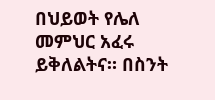በህይወት የሌለ መምህር አፈሩ ይቅለልትና። በስንት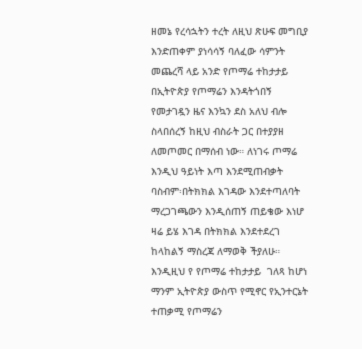ዘመኔ የረሳኋትን ተረት ለዚህ ጽሁፍ መግቢያ እንድጠቀም ያነሳሳኝ ባለፈው ሳምንት መጨረሻ ላይ አንድ የጦማሬ ተከታታይ በኢትዮጵያ የጦማሬን እንዳትጎበኝ የመታገዷን ዜና እንኳን ደስ አለህ ብሎ ስላበሰረኝ ከዚህ ብስራት ጋር በተያያዘ ለመጦመር በማሰብ ነው። ለነገሩ ጦማሬ እንዲህ ዓይነት እጣ እንደሚጠብቃት ባስብም፡በትክክል እገዳው እንደተጣለባት ማረጋገጫውን እንዲሰጠኝ ጠይቄው እነሆ ዛሬ ይሄ እገዳ በትክክል እንደተደረገ ከላከልኝ ማስረጃ ለማወቅ ችያለሁ። እንዲዚህ የ የጦማሬ ተከታታይ  ገለጻ ከሆነ ማንም ኢትዮጵያ ውስጥ የሚኖር የኢንተርኔት ተጠቃሚ የጦማሬን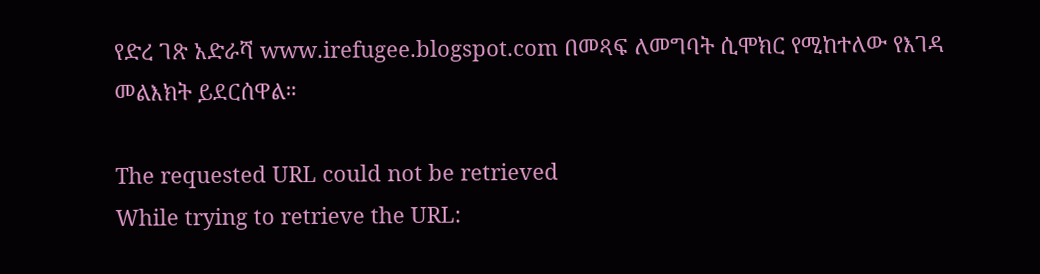የድረ ገጽ አድራሻ www.irefugee.blogspot.com በመጻፍ ለመግባት ሲሞክር የሚከተለው የእገዳ መልእክት ይደርሰዋል።

The requested URL could not be retrieved
While trying to retrieve the URL: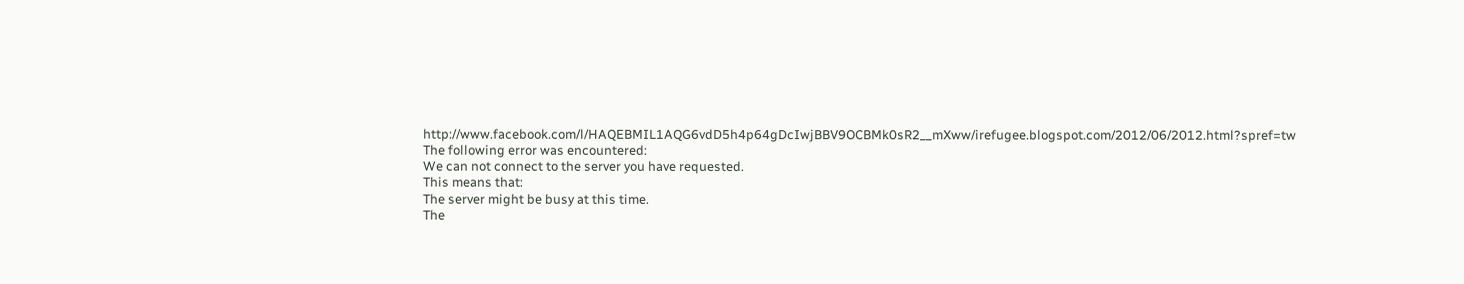http://www.facebook.com/l/HAQEBMIL1AQG6vdD5h4p64gDcIwjBBV9OCBMk0sR2__mXww/irefugee.blogspot.com/2012/06/2012.html?spref=tw
The following error was encountered:
We can not connect to the server you have requested.
This means that:
The server might be busy at this time.
The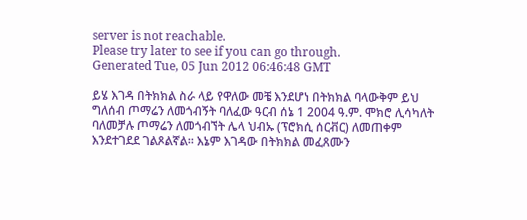server is not reachable.
Please try later to see if you can go through.
Generated Tue, 05 Jun 2012 06:46:48 GMT

ይሄ እገዳ በትክክል ስራ ላይ የዋለው መቼ እንደሆነ በትክክል ባላውቅም ይህ ግለሰብ ጦማሬን ለመጎብኝት ባለፈው ዓርብ ሰኔ 1 2004 ዓ᎐ም᎐ ሞክሮ ሊሳካለት ባለመቻሉ ጦማሬን ለመጎብኘት ሌላ ህብኡ (ፕሮክሲ ሰርቭር) ለመጠቀም እንደተገደደ ገልጾልኛል። እኔም እገዳው በትክክል መፈጸሙን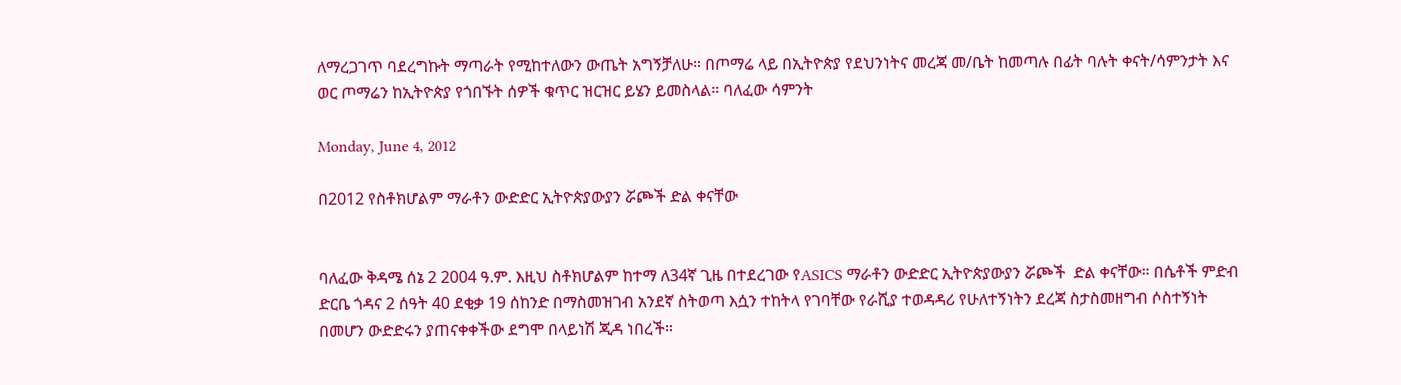ለማረጋገጥ ባደረግኩት ማጣራት የሚከተለውን ውጤት አግኝቻለሁ። በጦማሬ ላይ በኢትዮጵያ የደህንነትና መረጃ መ/ቤት ከመጣሉ በፊት ባሉት ቀናት/ሳምንታት እና ወር ጦማሬን ከኢትዮጵያ የጎበኙት ሰዎች ቁጥር ዝርዝር ይሄን ይመስላል። ባለፈው ሳምንት

Monday, June 4, 2012

በ2012 የስቶክሆልም ማራቶን ውድድር ኢትዮጵያውያን ሯጮች ድል ቀናቸው


ባለፈው ቅዳሜ ሰኔ 2 2004 ዓ᎐ም᎐ እዚህ ስቶክሆልም ከተማ ለ34ኛ ጊዜ በተደረገው የASICS ማራቶን ውድድር ኢትዮጵያውያን ሯጮች  ድል ቀናቸው። በሴቶች ምድብ ድርቤ ጎዳና 2 ሰዓት 40 ደቂቃ 19 ሰከንድ በማስመዝገብ አንደኛ ስትወጣ እሷን ተከትላ የገባቸው የራሺያ ተወዳዳሪ የሁለተኝነትን ደረጃ ስታስመዘግብ ሶስተኝነት በመሆን ውድድሩን ያጠናቀቀችው ደግሞ በላይነሽ ጂዳ ነበረች።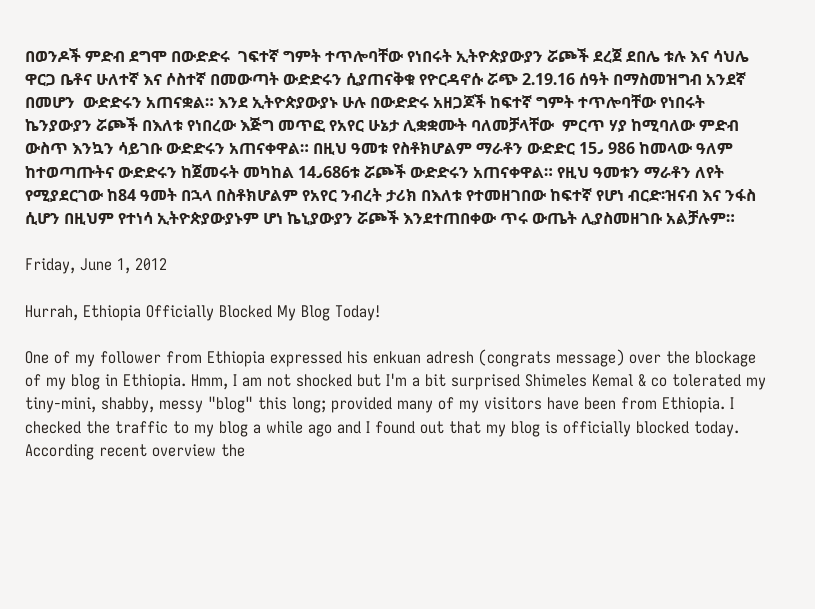በወንዶች ምድብ ደግሞ በውድድሩ  ገፍተኛ ግምት ተጥሎባቸው የነበሩት ኢትዮጵያውያን ሯጮች ደረጀ ደበሌ ቱሉ እና ሳህሌ ዋርጋ ቤቶና ሁለተኛ እና ሶስተኛ በመውጣት ውድድሩን ሲያጠናቅቁ የዮርዳኖሱ ሯጭ 2᎐19᎐16 ሰዓት በማስመዝግብ አንደኛ በመሆን  ውድድሩን አጠናቋል። እንደ ኢትዮጵያውያኑ ሁሉ በውድድሩ አዘጋጆች ከፍተኛ ግምት ተጥሎባቸው የነበሩት ኬንያውያን ሯጮች በእለቱ የነበረው እጅግ መጥፎ የአየር ሁኔታ ሊቋቋሙት ባለመቻላቸው  ምርጥ ሃያ ከሚባለው ምድብ ውስጥ እንኳን ሳይገቡ ውድድሩን አጠናቀዋል። በዚህ ዓመቱ የስቶክሆልም ማራቶን ውድድር 15᎖ 986 ከመላው ዓለም ከተወጣጡትና ውድድሩን ከጀመሩት መካከል 14᎖686ቱ ሯጮች ውድድሩን አጠናቀዋል። የዚህ ዓመቱን ማራቶን ለየት የሚያደርገው ከ84 ዓመት በኋላ በስቶክሆልም የአየር ንብረት ታሪክ በእለቱ የተመዘገበው ከፍተኛ የሆነ ብርድ፡ዝናብ እና ንፋስ ሲሆን በዚህም የተነሳ ኢትዮጵያውያኑም ሆነ ኬኒያውያን ሯጮች እንደተጠበቀው ጥሩ ውጤት ሊያስመዘገቡ አልቻሉም።

Friday, June 1, 2012

Hurrah, Ethiopia Officially Blocked My Blog Today!

One of my follower from Ethiopia expressed his enkuan adresh (congrats message) over the blockage of my blog in Ethiopia. Hmm, I am not shocked but I'm a bit surprised Shimeles Kemal & co tolerated my tiny-mini, shabby, messy "blog" this long; provided many of my visitors have been from Ethiopia. I checked the traffic to my blog a while ago and I found out that my blog is officially blocked today. According recent overview the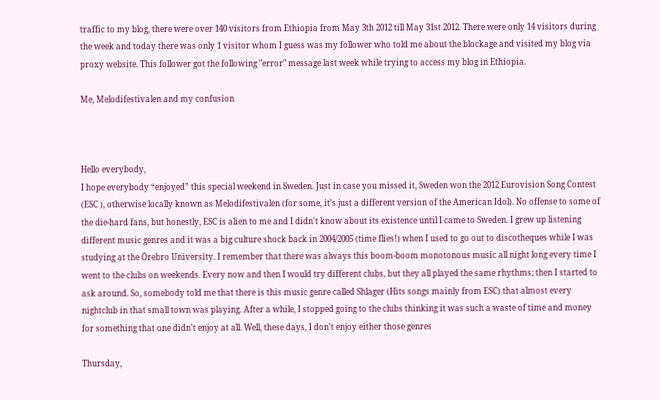traffic to my blog, there were over 140 visitors from Ethiopia from May 3th 2012 till May 31st 2012. There were only 14 visitors during the week and today there was only 1 visitor whom I guess was my follower who told me about the blockage and visited my blog via proxy website. This follower got the following "error" message last week while trying to access my blog in Ethiopia.

Me, Melodifestivalen and my confusion



Hello everybody,
I hope everybody “enjoyed” this special weekend in Sweden. Just in case you missed it, Sweden won the 2012 Eurovision Song Contest (ESC ), otherwise locally known as Melodifestivalen (for some, it's just a different version of the American Idol). No offense to some of the die-hard fans, but honestly, ESC is alien to me and I didn't know about its existence until I came to Sweden. I grew up listening different music genres and it was a big culture shock back in 2004/2005 (time flies!) when I used to go out to discotheques while I was studying at the Örebro University. I remember that there was always this boom-boom monotonous music all night long every time I went to the clubs on weekends. Every now and then I would try different clubs, but they all played the same rhythms; then I started to ask around. So, somebody told me that there is this music genre called Shlager (Hits songs mainly from ESC) that almost every nightclub in that small town was playing. After a while, I stopped going to the clubs thinking it was such a waste of time and money for something that one didn't enjoy at all. Well, these days, I don't enjoy either those genres

Thursday,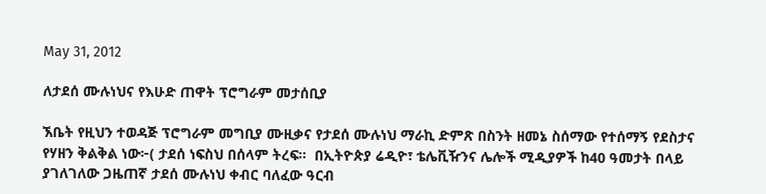May 31, 2012

ለታደሰ ሙሉነህና የእሁድ ጠዋት ፕሮግራም መታሰቢያ

ኧቤት የዚህን ተወዳጅ ፕሮግራም መግቢያ ሙዚቃና የታደሰ ሙሉነህ ማራኪ ድምጽ በስንት ዘመኔ ስሰማው የተሰማኝ የደስታና የሃዘን ቅልቅል ነው፦( ታደሰ ነፍስህ በሰላም ትረፍ።  በኢትዮጵያ ሬዲዮ፣ ቴሌቪዥንና ሌሎች ሚዲያዎች ከ40 ዓመታት በላይ ያገለገለው ጋዜጠኛ ታደሰ ሙሉነህ ቀብር ባለፈው ዓርብ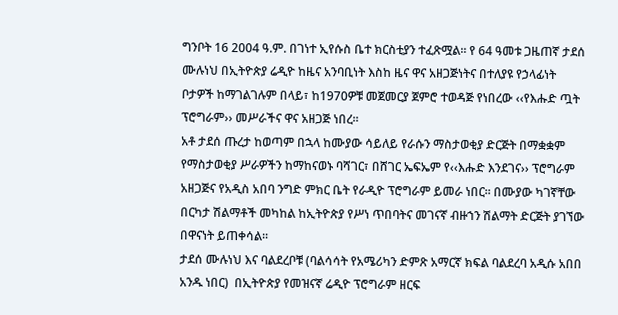ግንቦት 16 2004 ዓ᎐ም᎐ በገነተ ኢየሱስ ቤተ ክርስቲያን ተፈጽሟል፡፡ የ 64 ዓመቱ ጋዜጠኛ ታደሰ ሙሉነህ በኢትዮጵያ ሬዲዮ ከዜና አንባቢነት እስከ ዜና ዋና አዘጋጅነትና በተለያዩ የኃላፊነት ቦታዎች ከማገልገሉም በላይ፣ ከ1970ዎቹ መጀመርያ ጀምሮ ተወዳጅ የነበረው ‹‹የእሑድ ጧት ፕሮግራም›› መሥራችና ዋና አዘጋጅ ነበረ፡፡
አቶ ታደሰ ጡረታ ከወጣም በኋላ ከሙያው ሳይለይ የራሱን ማስታወቂያ ድርጅት በማቋቋም የማስታወቂያ ሥራዎችን ከማከናወኑ ባሻገር፣ በሸገር ኤፍኤም የ‹‹እሑድ እንደገና›› ፕሮግራም አዘጋጅና የአዲስ አበባ ንግድ ምክር ቤት የራዲዮ ፕሮግራም ይመራ ነበር፡፡ በሙያው ካገኛቸው በርካታ ሽልማቶች መካከል ከኢትዮጵያ የሥነ ጥበባትና መገናኛ ብዙኀን ሽልማት ድርጅት ያገኘው በዋናነት ይጠቀሳል፡፡
ታደሰ ሙሉነህ እና ባልደረቦቹ (ባልሳሳት የአሜሪካን ድምጽ አማርኛ ክፍል ባልደረባ አዲሱ አበበ አንዱ ነበር)  በኢትዮጵያ የመዝናኛ ሬዲዮ ፕሮግራም ዘርፍ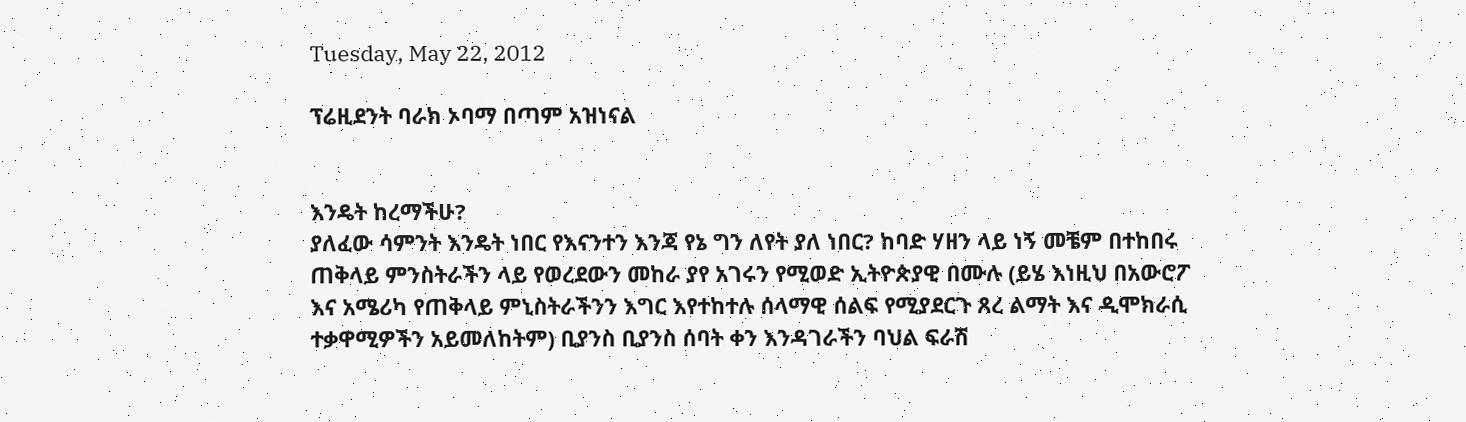Tuesday, May 22, 2012

ፕሬዚደንት ባራክ ኦባማ በጣም አዝነናል


እንዴት ከረማችሁ?
ያለፈው ሳምንት እንዴት ነበር የእናንተን እንጃ የኔ ግን ለየት ያለ ነበር? ከባድ ሃዘን ላይ ነኝ መቼም በተከበሩ ጠቅላይ ምንስትራችን ላይ የወረደውን መከራ ያየ አገሩን የሚወድ ኢትዮጵያዊ በሙሉ (ይሄ እነዚህ በአውሮፖ እና አሜሪካ የጠቅላይ ምኒስትራችንን እግር እየተከተሉ ሰላማዊ ሰልፍ የሚያደርጉ ጸረ ልማት እና ዲሞክራሲ ተቃዋሚዎችን አይመለከትም) ቢያንስ ቢያንስ ሰባት ቀን እንዳገራችን ባህል ፍራሽ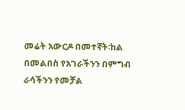መሬት አውርዶ በመተኛት፡ከል በመልበስ የአገራችንን በምግብ ራሳችንን የመቻል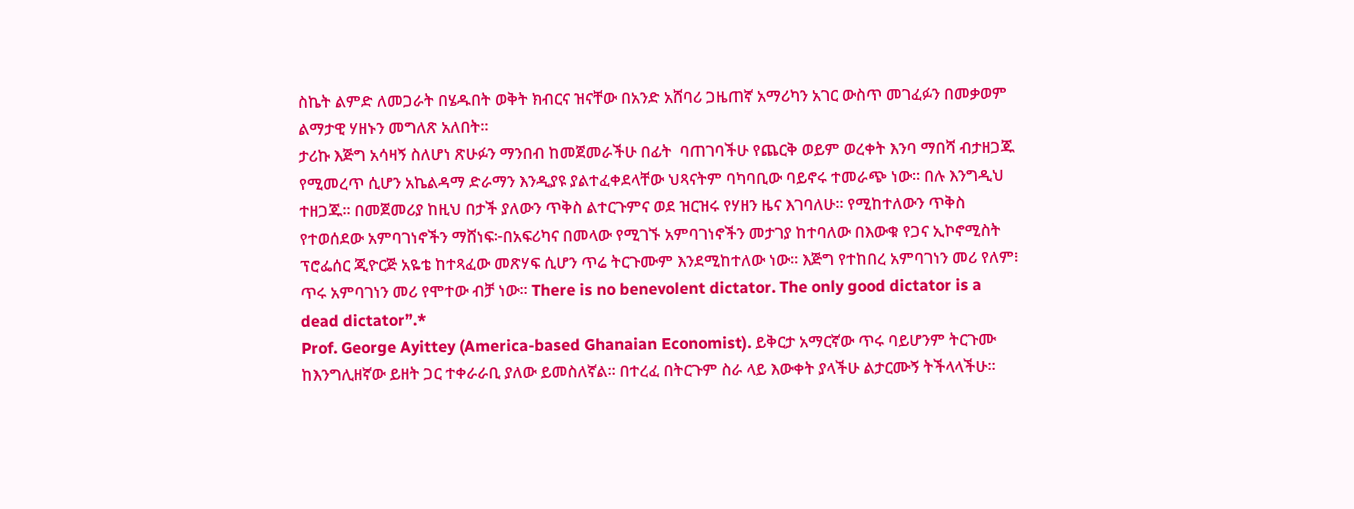ስኬት ልምድ ለመጋራት በሄዱበት ወቅት ክብርና ዝናቸው በአንድ አሸባሪ ጋዜጠኛ አማሪካን አገር ውስጥ መገፈፉን በመቃወም ልማታዊ ሃዘኑን መግለጽ አለበት።
ታሪኩ እጅግ አሳዛኝ ስለሆነ ጽሁፉን ማንበብ ከመጀመራችሁ በፊት  ባጠገባችሁ የጨርቅ ወይም ወረቀት እንባ ማበሻ ብታዘጋጁ የሚመረጥ ሲሆን አኬልዳማ ድራማን እንዲያዩ ያልተፈቀደላቸው ህጻናትም ባካባቢው ባይኖሩ ተመራጭ ነው። በሉ እንግዲህ ተዘጋጁ። በመጀመሪያ ከዚህ በታች ያለውን ጥቅስ ልተርጉምና ወደ ዝርዝሩ የሃዘን ዜና እገባለሁ። የሚከተለውን ጥቅስ የተወሰደው አምባገነኖችን ማሸነፍ፦በአፍሪካና በመላው የሚገኙ አምባገነኖችን መታገያ ከተባለው በእውቁ የጋና ኢኮኖሚስት ፕሮፌሰር ጂዮርጅ አዬቴ ከተጻፈው መጽሃፍ ሲሆን ጥሬ ትርጉሙም እንደሚከተለው ነው። እጅግ የተከበረ አምባገነን መሪ የለም፧ ጥሩ አምባገነን መሪ የሞተው ብቻ ነው። There is no benevolent dictator. The only good dictator is a dead dictator”.*
Prof. George Ayittey (America-based Ghanaian Economist). ይቅርታ አማርኛው ጥሩ ባይሆንም ትርጉሙ ከእንግሊዘኛው ይዘት ጋር ተቀራራቢ ያለው ይመስለኛል። በተረፈ በትርጉም ስራ ላይ እውቀት ያላችሁ ልታርሙኝ ትችላላችሁ።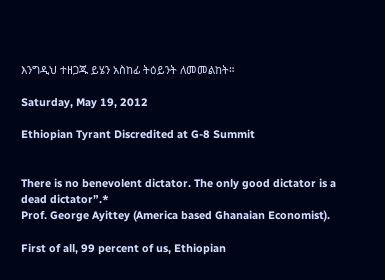እንግዲህ ተዘጋጁ ይሄን አስከፊ ትዕይንት ለመመልከት።

Saturday, May 19, 2012

Ethiopian Tyrant Discredited at G-8 Summit


There is no benevolent dictator. The only good dictator is a dead dictator”.*
Prof. George Ayittey (America based Ghanaian Economist).

First of all, 99 percent of us, Ethiopian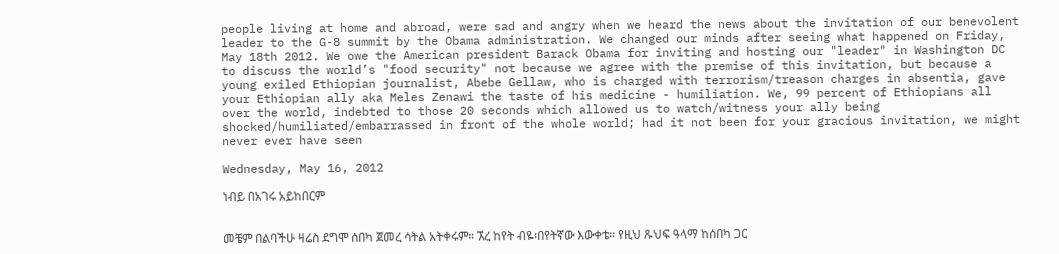people living at home and abroad, were sad and angry when we heard the news about the invitation of our benevolent leader to the G-8 summit by the Obama administration. We changed our minds after seeing what happened on Friday, May 18th 2012. We owe the American president Barack Obama for inviting and hosting our "leader" in Washington DC to discuss the world’s "food security" not because we agree with the premise of this invitation, but because a young exiled Ethiopian journalist, Abebe Gellaw, who is charged with terrorism/treason charges in absentia, gave your Ethiopian ally aka Meles Zenawi the taste of his medicine - humiliation. We, 99 percent of Ethiopians all over the world, indebted to those 20 seconds which allowed us to watch/witness your ally being shocked/humiliated/embarrassed in front of the whole world; had it not been for your gracious invitation, we might never ever have seen

Wednesday, May 16, 2012

ነብይ በአገሩ አይከበርም


መቼም በልባችሁ ዛሬስ ደግሞ ሰበካ ጀመረ ሳትል አትቀሩም። ኧረ ከየት ብዬ፡በየትኛው እውቀቴ። የዚህ ጹህፍ ዓላማ ከሰበካ ጋር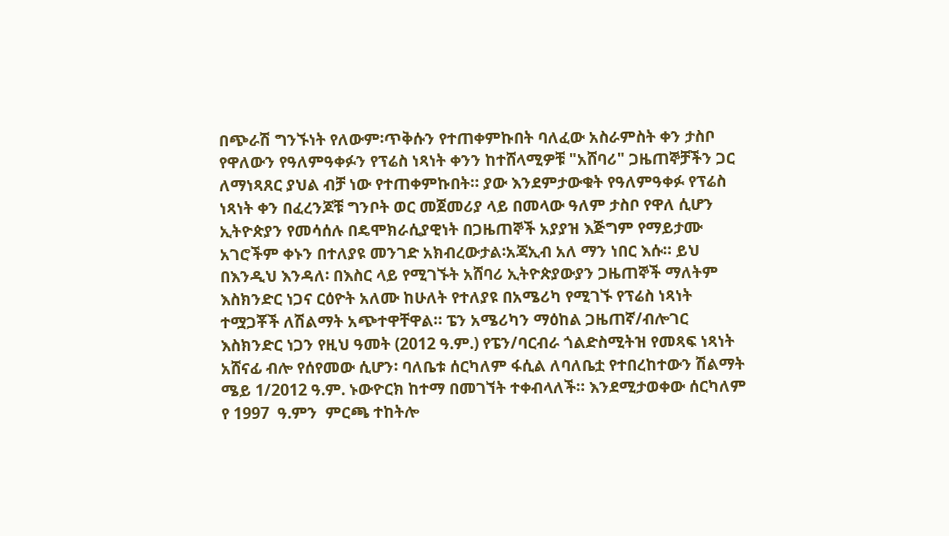በጭራሽ ግንኙነት የለውም፡ጥቅሱን የተጠቀምኩበት ባለፈው አስራምስት ቀን ታስቦ የዋለውን የዓለምዓቀፉን የፕሬስ ነጻነት ቀንን ከተሸላሚዎቹ "አሸባሪ" ጋዜጠኞቻችን ጋር ለማነጻጸር ያህል ብቻ ነው የተጠቀምኩበት። ያው እንደምታውቁት የዓለምዓቀፉ የፕሬስ ነጻነት ቀን በፈረንጆቹ ግንቦት ወር መጀመሪያ ላይ በመላው ዓለም ታስቦ የዋለ ሲሆን ኢትዮጵያን የመሳሰሉ በዴሞክራሲያዊነት በጋዜጠኞች አያያዝ እጅግም የማይታሙ አገሮችም ቀኑን በተለያዩ መንገድ አክብረውታል፡አጃኢብ አለ ማን ነበር እሱ። ይህ በእንዲህ እንዳለ፡ በእስር ላይ የሚገኙት አሸባሪ ኢትዮጵያውያን ጋዜጠኞች ማለትም እስክንድር ነጋና ርዕዮት አለሙ ከሁለት የተለያዩ በአሜሪካ የሚገኙ የፕሬስ ነጻነት ተሟጋቾች ለሽልማት አጭተዋቸዋል። ፔን አሜሪካን ማዕከል ጋዜጠኛ/ብሎገር እስክንድር ነጋን የዚህ ዓመት (2012 ዓ᎐ም᎐) የፔን/ባርብራ ጎልድስሚትዝ የመጻፍ ነጻነት አሸናፊ ብሎ የሰየመው ሲሆን፡ ባለቤቱ ሰርካለም ፋሲል ለባለቤቷ የተበረከተውን ሽልማት ሜይ 1/2012 ዓ᎐ም᎐ ኑውዮርክ ከተማ በመገኘት ተቀብላለች። እንደሚታወቀው ሰርካለም የ 1997  ዓ᎐ምን  ምርጫ ተከትሎ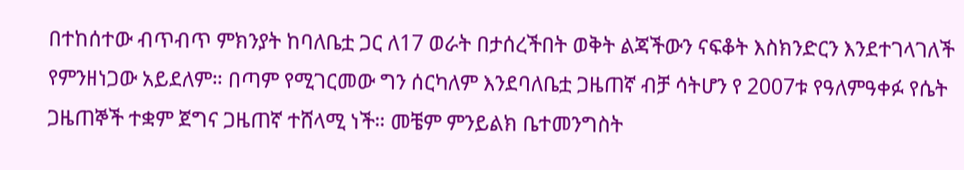በተከሰተው ብጥብጥ ምክንያት ከባለቤቷ ጋር ለ17 ወራት በታሰረችበት ወቅት ልጃችውን ናፍቆት እስክንድርን እንደተገላገለች የምንዘነጋው አይደለም። በጣም የሚገርመው ግን ሰርካለም እንደባለቤቷ ጋዜጠኛ ብቻ ሳትሆን የ 2007ቱ የዓለምዓቀፉ የሴት ጋዜጠኞች ተቋም ጀግና ጋዜጠኛ ተሸላሚ ነች። መቼም ምንይልክ ቤተመንግስት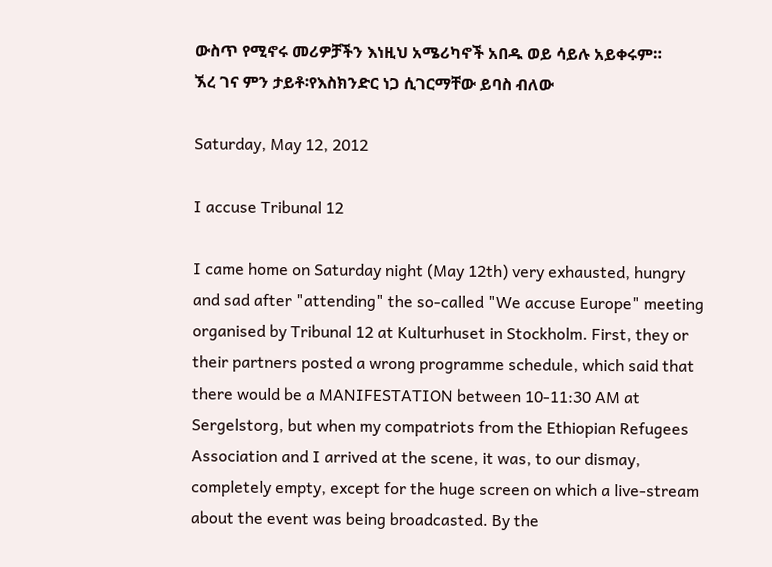ውስጥ የሚኖሩ መሪዎቻችን እነዚህ አሜሪካኖች አበዱ ወይ ሳይሉ አይቀሩም።
ኧረ ገና ምን ታይቶ፡የእስክንድር ነጋ ሲገርማቸው ይባስ ብለው

Saturday, May 12, 2012

I accuse Tribunal 12

I came home on Saturday night (May 12th) very exhausted, hungry and sad after "attending" the so-called "We accuse Europe" meeting organised by Tribunal 12 at Kulturhuset in Stockholm. First, they or their partners posted a wrong programme schedule, which said that there would be a MANIFESTATION between 10-11:30 AM at Sergelstorg, but when my compatriots from the Ethiopian Refugees Association and I arrived at the scene, it was, to our dismay, completely empty, except for the huge screen on which a live-stream about the event was being broadcasted. By the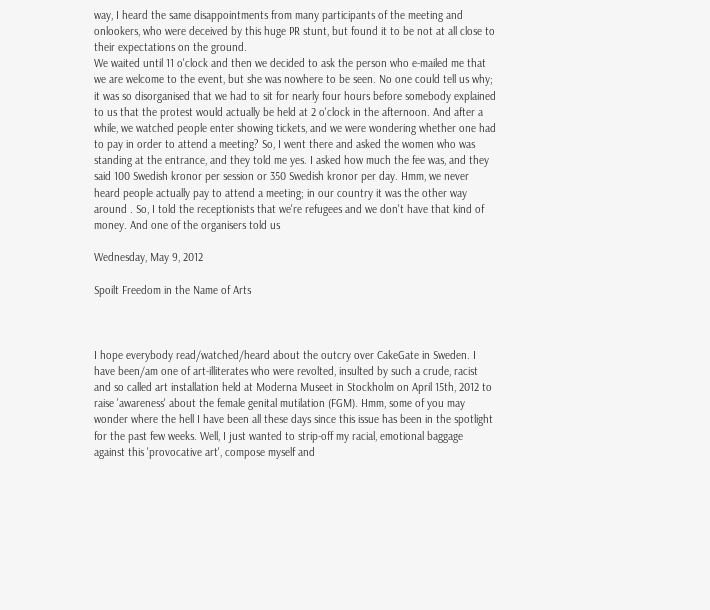way, I heard the same disappointments from many participants of the meeting and onlookers, who were deceived by this huge PR stunt, but found it to be not at all close to their expectations on the ground.
We waited until 11 o'clock and then we decided to ask the person who e-mailed me that we are welcome to the event, but she was nowhere to be seen. No one could tell us why; it was so disorganised that we had to sit for nearly four hours before somebody explained to us that the protest would actually be held at 2 o'clock in the afternoon. And after a while, we watched people enter showing tickets, and we were wondering whether one had to pay in order to attend a meeting? So, I went there and asked the women who was standing at the entrance, and they told me yes. I asked how much the fee was, and they said 100 Swedish kronor per session or 350 Swedish kronor per day. Hmm, we never heard people actually pay to attend a meeting; in our country it was the other way around . So, I told the receptionists that we're refugees and we don't have that kind of money. And one of the organisers told us

Wednesday, May 9, 2012

Spoilt Freedom in the Name of Arts



I hope everybody read/watched/heard about the outcry over CakeGate in Sweden. I have been/am one of art-illiterates who were revolted, insulted by such a crude, racist and so called art installation held at Moderna Museet in Stockholm on April 15th, 2012 to raise 'awareness' about the female genital mutilation (FGM). Hmm, some of you may wonder where the hell I have been all these days since this issue has been in the spotlight for the past few weeks. Well, I just wanted to strip-off my racial, emotional baggage against this 'provocative art', compose myself and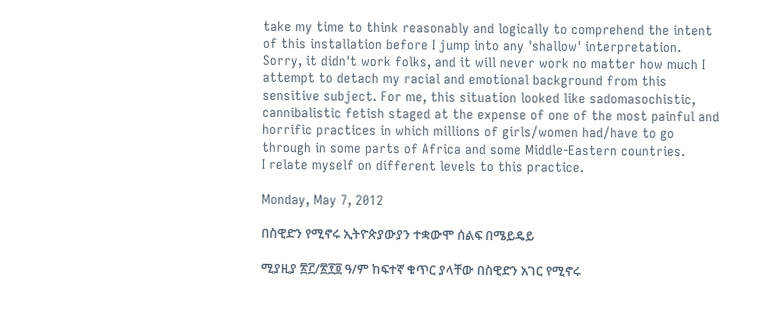take my time to think reasonably and logically to comprehend the intent of this installation before I jump into any 'shallow' interpretation. Sorry, it didn't work folks, and it will never work no matter how much I attempt to detach my racial and emotional background from this sensitive subject. For me, this situation looked like sadomasochistic, cannibalistic fetish staged at the expense of one of the most painful and horrific practices in which millions of girls/women had/have to go through in some parts of Africa and some Middle-Eastern countries.
I relate myself on different levels to this practice.

Monday, May 7, 2012

በስዊድን የሚኖሩ ኢትዮጵያውያን ተቋውሞ ሰልፍ በሜይዴይ

ሚያዚያ ፳፫/፳፻፬ ዓ/ም ከፍተኛ ቁጥር ያላቸው በስዊድን አገር የሚኖሩ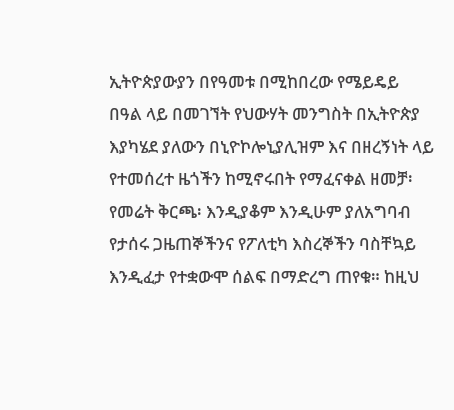ኢትዮጵያውያን በየዓመቱ በሚከበረው የሜይዴይ በዓል ላይ በመገኘት የህውሃት መንግስት በኢትዮጵያ እያካሄደ ያለውን በኒዮኮሎኒያሊዝም እና በዘረኝነት ላይ የተመሰረተ ዜጎችን ከሚኖሩበት የማፈናቀል ዘመቻ፡የመሬት ቅርጫ፡ እንዲያቆም እንዲሁም ያለአግባብ የታሰሩ ጋዜጠኞችንና የፖለቲካ እስረኞችን ባስቸኳይ እንዲፈታ የተቋውሞ ሰልፍ በማድረግ ጠየቁ። ከዚህ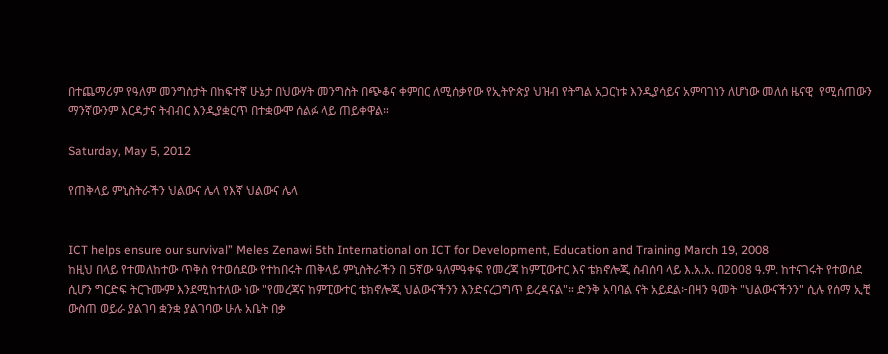በተጨማሪም የዓለም መንግስታት በከፍተኛ ሁኔታ በህውሃት መንግስት በጭቆና ቀምበር ለሚሰቃየው የኢትዮጵያ ህዝብ የትግል አጋርነቱ እንዲያሳይና አምባገነን ለሆነው መለሰ ዜናዊ  የሚሰጠውን ማንኛውንም እርዳታና ትብብር እንዲያቋርጥ በተቋውሞ ሰልፉ ላይ ጠይቀዋል።

Saturday, May 5, 2012

የጠቅላይ ምኒስትራችን ህልውና ሌላ የእኛ ህልውና ሌላ


ICT helps ensure our survival” Meles Zenawi 5th International on ICT for Development, Education and Training March 19, 2008
ከዚህ በላይ የተመለከተው ጥቅስ የተወሰደው የተከበሩት ጠቅላይ ምኒስትራችን በ 5ኛው ዓለምዓቀፍ የመረጃ ከምፒውተር እና ቴክኖሎጂ ስብሰባ ላይ እ᎐አ᎐አ᎐ በ2008 ዓ᎐ም᎐ ከተናገሩት የተወሰደ ሲሆን ግርድፍ ትርጉሙም እንደሚከተለው ነው "የመረጃና ከምፒውተር ቴክኖሎጂ ህልውናችንን እንድናረጋግጥ ይረዳናል"። ድንቅ አባባል ናት አይደል፦በዛን ዓመት "ህልውናችንን" ሲሉ የሰማ ኢቺ ውስጠ ወይራ ያልገባ ቋንቋ ያልገባው ሁሉ አቤት በቃ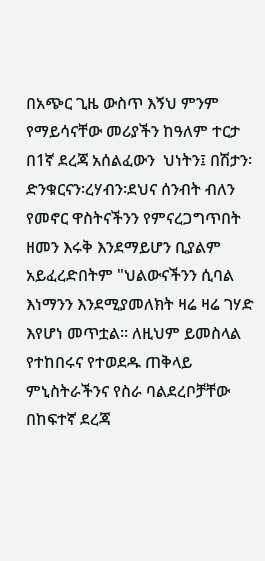በአጭር ጊዜ ውስጥ እኝህ ምንም የማይሳናቸው መሪያችን ከዓለም ተርታ በ1ኛ ደረጃ አሰልፈውን  ህነትን፤ በሽታን፡ድንቁርናን፡ረሃብን፡ደህና ሰንብት ብለን የመኖር ዋስትናችንን የምናረጋግጥበት ዘመን እሩቅ እንደማይሆን ቢያልም አይፈረድበትም "ህልውናችንን ሲባል እነማንን እንደሚያመለክት ዛሬ ዛሬ ገሃድ እየሆነ መጥቷል። ለዚህም ይመስላል የተከበሩና የተወደዱ ጠቅላይ ምኒስትራችንና የስራ ባልደረቦቻቸው በከፍተኛ ደረጃ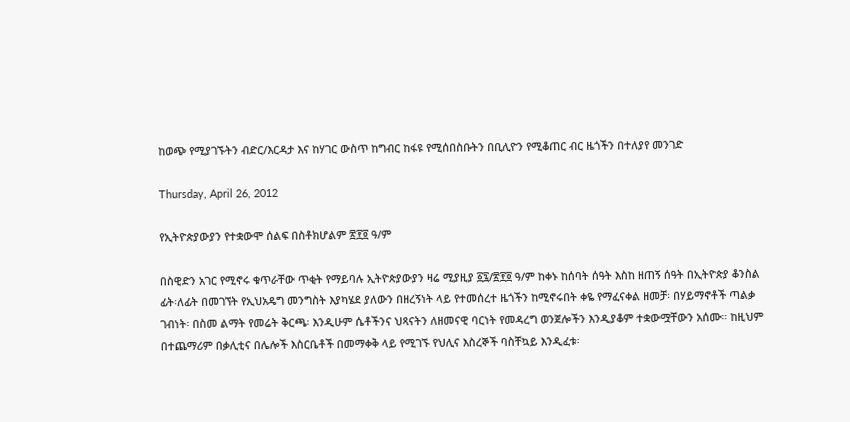ከወጭ የሚያገኙትን ብድር/እርዳታ እና ከሃገር ውስጥ ከግብር ከፋዩ የሚሰበስቡትን በቢሊዮን የሚቆጠር ብር ዜጎችን በተለያየ መንገድ

Thursday, April 26, 2012

የኢትዮጵያውያን የተቋውሞ ሰልፍ በስቶክሆልም ፳፻፬ ዓ/ም

በስዊድን አገር የሚኖሩ ቁጥራቸው ጥቂት የማይባሉ ኢትዮጵያውያን ዛሬ ሚያዚያ ፩፯/፳፻፬ ዓ/ም ከቀኑ ከሰባት ሰዓት እስከ ዘጠኝ ሰዓት በኢትዮጵያ ቆንስል ፊት፡ለፊት በመገኘት የኢህአዴግ መንግስት እያካሄደ ያለውን በዘረኝነት ላይ የተመሰረተ ዜጎችን ከሚኖሩበት ቀዬ የማፈናቀል ዘመቻ፡ በሃይማኖቶች ጣልቃ ገብነት፡ በስመ ልማት የመሬት ቅርጫ፡ እንዲሁም ሴቶችንና ህጻናትን ለዘመናዊ ባርነት የመዳረግ ወንጀሎችን እንዲያቆም ተቋውሟቸውን አሰሙ። ከዚህም በተጨማሪም በቃሊቲና በሌሎች እስርቤቶች በመማቀቅ ላይ የሚገኙ የህሊና እስረኞች ባስቸኳይ እንዲፈቱ፡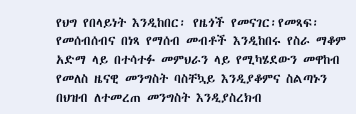የህግ የበላይነት እንዲከበር፡ የዜጎች የመናገር፡የመጻፍ፡የመሰብሰብና በነጻ የማሰብ መብቶች እንዲከበሩ የስራ ማቆም አድማ ላይ በተሳተፉ መምህራን ላይ የሚካሄደውን መዋከብ የመለስ ዜናዊ መንግስት ባስቸኳይ እንዲያቆምና ስልጣኑን በህዝብ ለተመረጠ መንግስት እንዲያስረክብ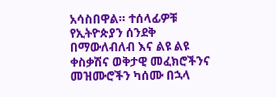አሳስበዋል። ተሰላፊዎቹ የኢትዮጵያን ሰንደቅ በማውለብለብ እና ልዩ ልዩ ቀስቃሽና ወቅታዊ መፈክሮችንና መዝሙሮችን ካሰሙ በኋላ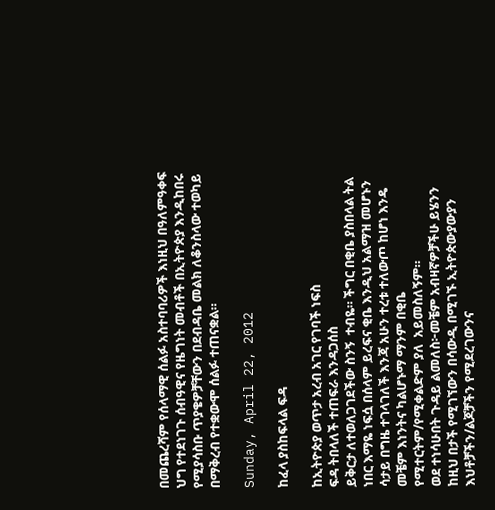በመጨረሻም የሰላማዊ ሰልፉ አስተባባሪዎች እነዚህ በዓለምዓቀፍ ህግ የተደነገጉ ሰብዓዊና የዜግነት መብቶች በኢትዮጵያ እንዲከበሩ የሚያሳስቡ ጥያቄዎቻቸውን በደብዳቤ መልክ ለቆንስላው ተወካይ በማቅረብ የተቋውሞ ሰልፉ ተጠናቋል።

Sunday, April 22, 2012

ከፈላ ያስከፍላል ፍዳ

ከኢትዮጵያ ወጥታ አረብ አገር የገባች ነፍስ
ፍዳ ትበላለች ተጠፍራ እንዳጋሰስ
ይቅርታ ለተወለጋገደችው ስንኝ  ተብዬ። ችግር በቂቤ ያስበላል ትል ነበር እማዬ ነፍሷ በሰላም ይረፍና ቂቤ እንዲህ አልማዝ መሆኑን ሳታይ በግዜ ተገላገለች እንጃ አሁን ተረቱ ተለውጦ ከሆነ እንዴ መቼም እነንትና ካልሆኑማ ማንም በቂቤ የሚተርትም/የሚቀልድም ያለ  አይመስለኝም።
ወደ ተነሳሁበት ጉዳይ ልመለስ፦መቼም አብዛኛዎቻችሁ ይሄንን ከዚህ በታች የሚገኘውን በሳውዲ በሚገኙ ኢትዮጵውያውያን እህቶቻችን/ልጆቻችን የሚደረገውንና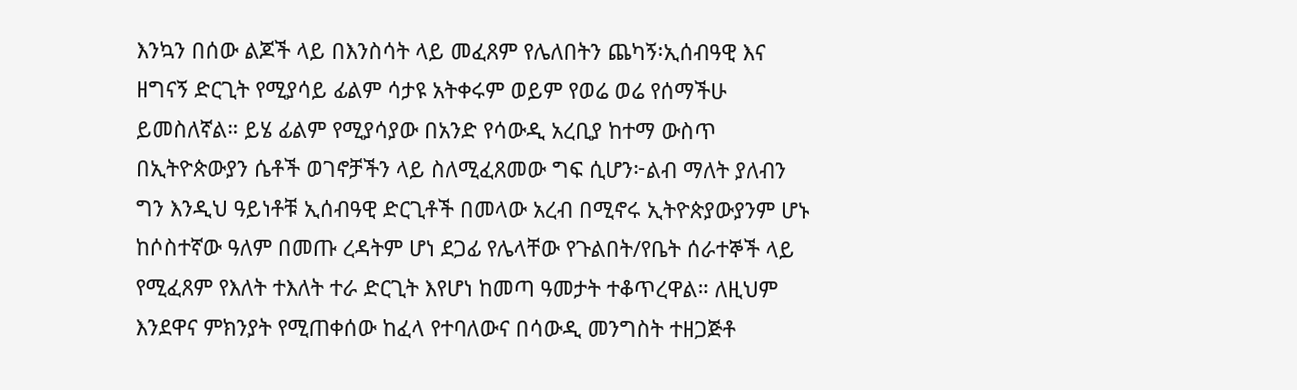እንኳን በሰው ልጆች ላይ በእንስሳት ላይ መፈጸም የሌለበትን ጨካኝ፡ኢሰብዓዊ እና ዘግናኝ ድርጊት የሚያሳይ ፊልም ሳታዩ አትቀሩም ወይም የወሬ ወሬ የሰማችሁ ይመስለኛል። ይሄ ፊልም የሚያሳያው በአንድ የሳውዲ አረቢያ ከተማ ውስጥ በኢትዮጵውያን ሴቶች ወገኖቻችን ላይ ስለሚፈጸመው ግፍ ሲሆን፦ልብ ማለት ያለብን ግን እንዲህ ዓይነቶቹ ኢሰብዓዊ ድርጊቶች በመላው አረብ በሚኖሩ ኢትዮጵያውያንም ሆኑ ከሶስተኛው ዓለም በመጡ ረዳትም ሆነ ደጋፊ የሌላቸው የጉልበት/የቤት ሰራተኞች ላይ የሚፈጸም የእለት ተእለት ተራ ድርጊት እየሆነ ከመጣ ዓመታት ተቆጥረዋል። ለዚህም እንደዋና ምክንያት የሚጠቀሰው ከፈላ የተባለውና በሳውዲ መንግስት ተዘጋጅቶ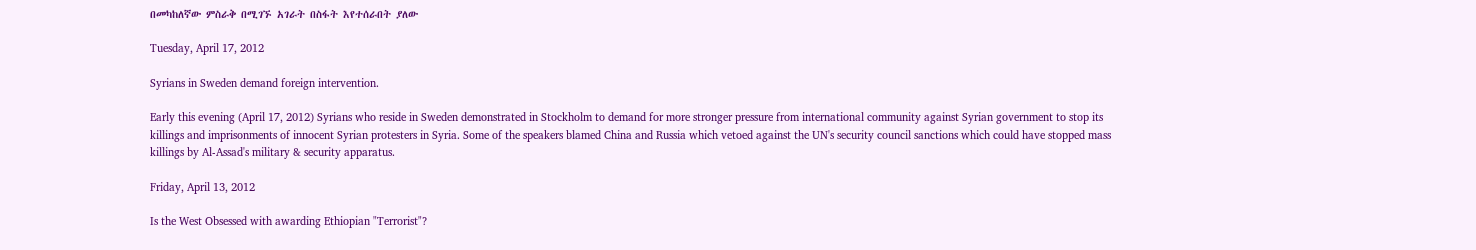በመካከለኛው ምስራቅ በሚገኙ አገራት በስፋት እየተሰራበት ያለው

Tuesday, April 17, 2012

Syrians in Sweden demand foreign intervention.

Early this evening (April 17, 2012) Syrians who reside in Sweden demonstrated in Stockholm to demand for more stronger pressure from international community against Syrian government to stop its killings and imprisonments of innocent Syrian protesters in Syria. Some of the speakers blamed China and Russia which vetoed against the UN's security council sanctions which could have stopped mass killings by Al-Assad's military & security apparatus.

Friday, April 13, 2012

Is the West Obsessed with awarding Ethiopian "Terrorist"?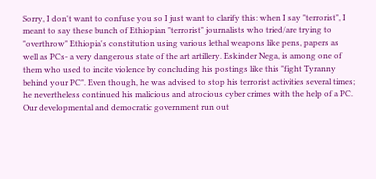Sorry, I don't want to confuse you so I just want to clarify this: when I say "terrorist", I meant to say these bunch of Ethiopian "terrorist" journalists who tried/are trying to "overthrow" Ethiopia's constitution using various lethal weapons like pens, papers as well as PCs- a very dangerous state of the art artillery. Eskinder Nega, is among one of them who used to incite violence by concluding his postings like this "fight Tyranny behind your PC". Even though, he was advised to stop his terrorist activities several times; he nevertheless continued his malicious and atrocious cyber crimes with the help of a PC. Our developmental and democratic government run out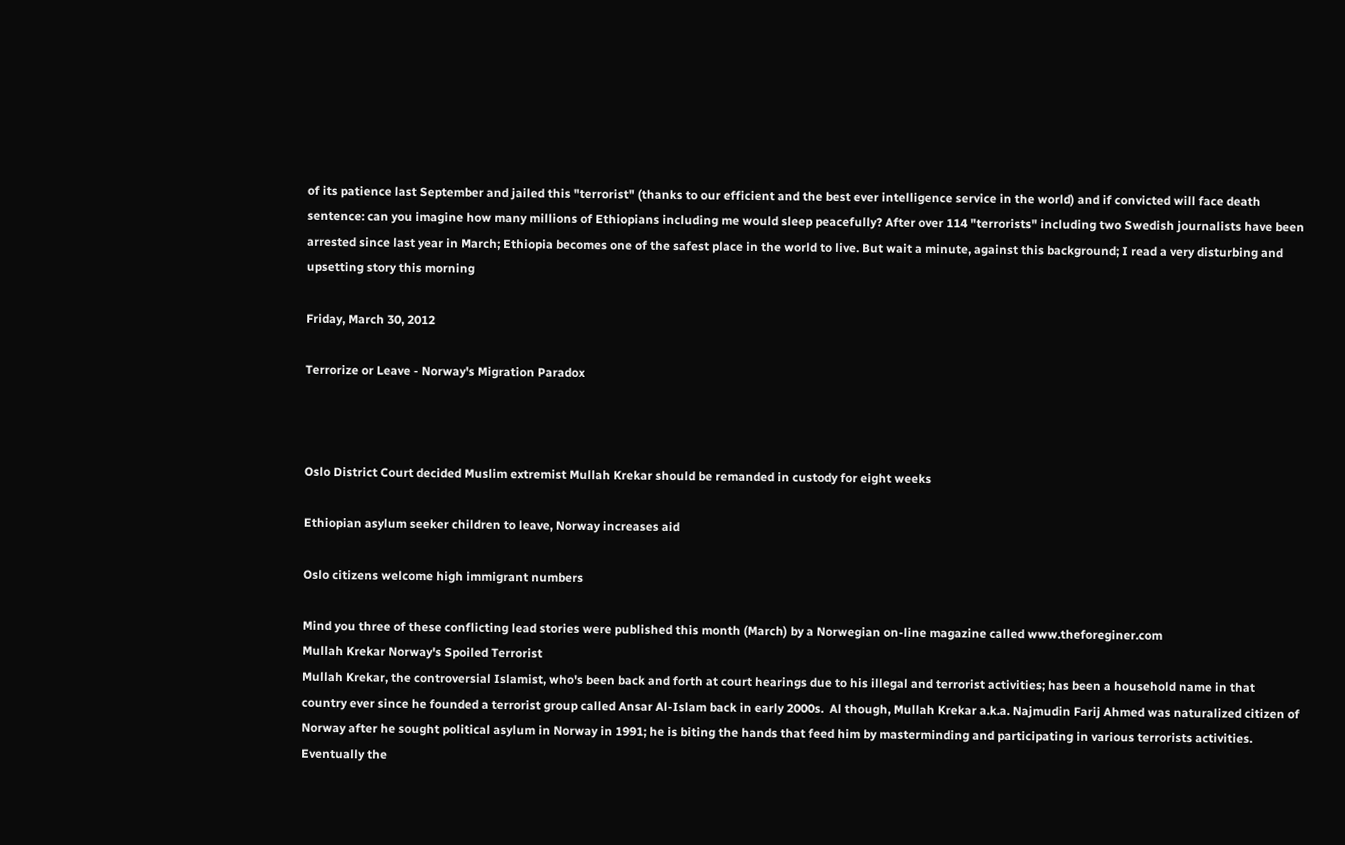of its patience last September and jailed this "terrorist" (thanks to our efficient and the best ever intelligence service in the world) and if convicted will face death sentence: can you imagine how many millions of Ethiopians including me would sleep peacefully? After over 114 "terrorists" including two Swedish journalists have been arrested since last year in March; Ethiopia becomes one of the safest place in the world to live. But wait a minute, against this background; I read a very disturbing and upsetting story this morning

Friday, March 30, 2012

Terrorize or Leave - Norway's Migration Paradox



Oslo District Court decided Muslim extremist Mullah Krekar should be remanded in custody for eight weeks

Ethiopian asylum seeker children to leave, Norway increases aid

Oslo citizens welcome high immigrant numbers

Mind you three of these conflicting lead stories were published this month (March) by a Norwegian on-line magazine called www.theforeginer.com
Mullah Krekar Norway's Spoiled Terrorist
Mullah Krekar, the controversial Islamist, who's been back and forth at court hearings due to his illegal and terrorist activities; has been a household name in that country ever since he founded a terrorist group called Ansar Al-Islam back in early 2000s.  Al though, Mullah Krekar a.k.a. Najmudin Farij Ahmed was naturalized citizen of Norway after he sought political asylum in Norway in 1991; he is biting the hands that feed him by masterminding and participating in various terrorists activities. Eventually the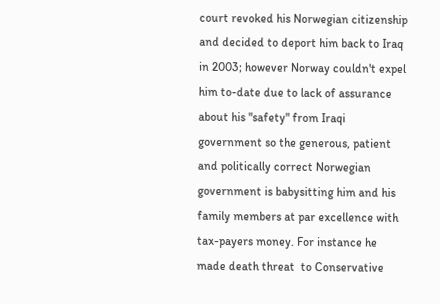court revoked his Norwegian citizenship and decided to deport him back to Iraq in 2003; however Norway couldn't expel him to-date due to lack of assurance about his "safety" from Iraqi government so the generous, patient and politically correct Norwegian government is babysitting him and his family members at par excellence with tax-payers money. For instance he made death threat  to Conservative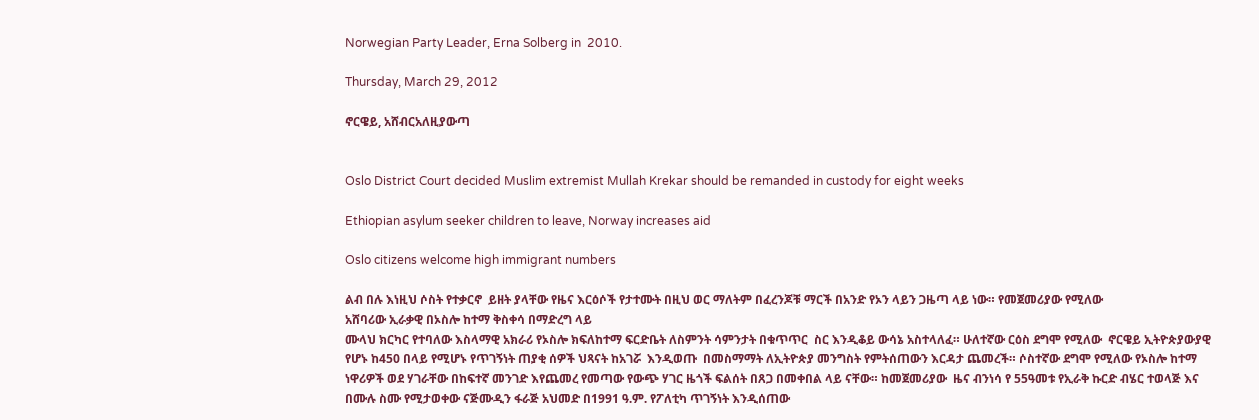Norwegian Party Leader, Erna Solberg in  2010.

Thursday, March 29, 2012

ኖርዌይ, አሸብርአለዚያውጣ


Oslo District Court decided Muslim extremist Mullah Krekar should be remanded in custody for eight weeks

Ethiopian asylum seeker children to leave, Norway increases aid

Oslo citizens welcome high immigrant numbers

ልብ በሉ እነዚህ ሶስት የተቃርኖ  ይዘት ያላቸው የዜና እርዕሶች የታተሙት በዚህ ወር ማለትም በፈረንጆቹ ማርች በአንድ የኦን ላይን ጋዜጣ ላይ ነው። የመጀመሪያው የሚለው
አሸባሪው ኢራቃዊ በኦስሎ ከተማ ቅስቀሳ በማድረግ ላይ
ሙላህ ክርካር የተባለው እስላማዊ አክራሪ የኦስሎ ክፍለከተማ ፍርድቤት ለስምንት ሳምንታት በቁጥጥር  ስር እንዲቆይ ውሳኔ አስተላለፈ። ሁለተኛው ርዕስ ደግሞ የሚለው  ኖርዌይ ኢትዮጵያውያዊ የሆኑ ከ450 በላይ የሚሆኑ የጥገኝነት ጠያቂ ሰዎች ህጻናት ከአገሯ  እንዲወጡ  በመስማማት ለኢትዮጵያ መንግስት የምትሰጠውን እርዳታ ጨመረች። ሶስተኛው ደግሞ የሚለው የኦስሎ ከተማ ነዋሪዎች ወደ ሃገራቸው በከፍተኛ መንገድ እየጨመረ የመጣው የውጭ ሃገር ዜጎች ፍልሰት በጸጋ በመቀበል ላይ ናቸው። ከመጀመሪያው  ዜና ብንነሳ የ 55ዓመቱ የኢራቅ ኩርድ ብሄር ተወላጅ እና በሙሉ ስሙ የሚታወቀው ናጅሙዲን ፋራጅ አህመድ በ1991 ዓ᎐ም᎐ የፖለቲካ ጥገኝነት እንዲሰጠው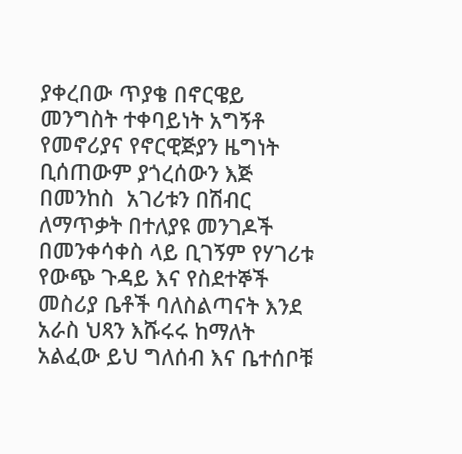ያቀረበው ጥያቄ በኖርዌይ መንግስት ተቀባይነት አግኝቶ የመኖሪያና የኖርዊጅያን ዜግነት ቢሰጠውም ያጎረሰውን እጅ በመንከስ  አገሪቱን በሽብር ለማጥቃት በተለያዩ መንገዶች በመንቀሳቀስ ላይ ቢገኝም የሃገሪቱ የውጭ ጉዳይ እና የስደተኞች መስሪያ ቤቶች ባለስልጣናት እንደ አራስ ህጻን እሹሩሩ ከማለት አልፈው ይህ ግለሰብ እና ቤተሰቦቹ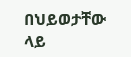በህይወታቸው ላይ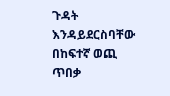ጉዳት እንዳይደርስባቸው በከፍተኛ ወጪ ጥበቃ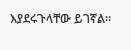እያደሩጉላቸው ይገኛል።